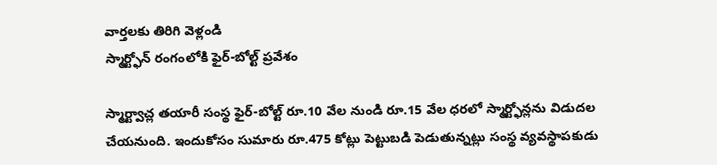వార్తలకు తిరిగి వెళ్లండి
స్మార్ట్ఫోన్ రంగంలోకి ఫైర్-బోల్ట్ ప్రవేశం

స్మార్ట్వాచ్ల తయారీ సంస్థ ఫైర్-బోల్ట్ రూ.10 వేల నుండి రూ.15 వేల ధరలో స్మార్ట్ఫోన్లను విడుదల చేయనుంది. ఇందుకోసం సుమారు రూ.475 కోట్లు పెట్టుబడి పెడుతున్నట్లు సంస్థ వ్యవస్థాపకుడు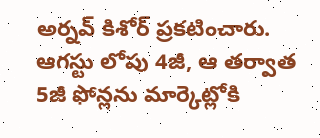అర్నవ్ కిశోర్ ప్రకటించారు.
ఆగస్టు లోపు 4జీ, ఆ తర్వాత 5జీ ఫోన్లను మార్కెట్లోకి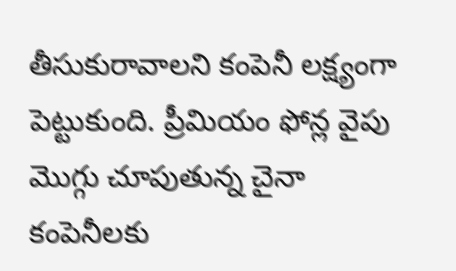తీసుకురావాలని కంపెనీ లక్ష్యంగా పెట్టుకుంది. ప్రీమియం ఫోన్ల వైపు మొగ్గు చూపుతున్న చైనా కంపెనీలకు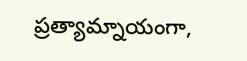ప్రత్యామ్నాయంగా,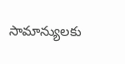సామాన్యులకు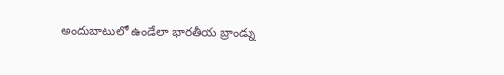అందుబాటులో ఉండేలా భారతీయ బ్రాండ్ను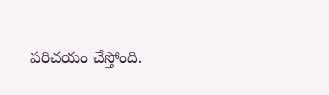పరిచయం చేస్తోంది.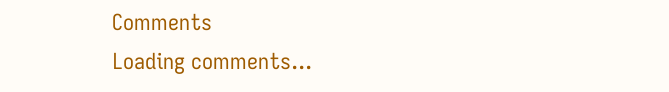Comments
Loading comments...